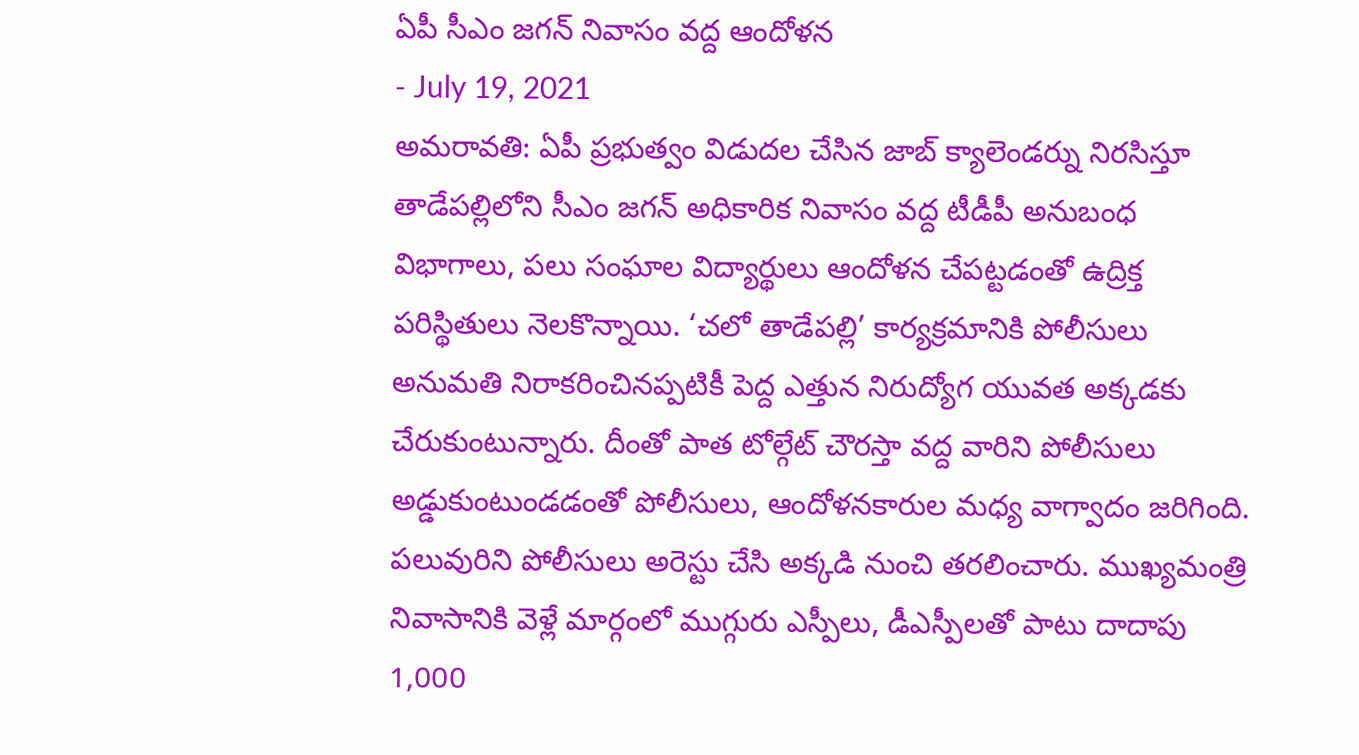ఏపీ సీఎం జగన్ నివాసం వద్ద ఆందోళన
- July 19, 2021
అమరావతి: ఏపీ ప్రభుత్వం విడుదల చేసిన జాబ్ క్యాలెండర్ను నిరసిస్తూ తాడేపల్లిలోని సీఎం జగన్ అధికారిక నివాసం వద్ద టీడీపీ అనుబంధ విభాగాలు, పలు సంఘాల విద్యార్థులు ఆందోళన చేపట్టడంతో ఉద్రిక్త పరిస్థితులు నెలకొన్నాయి. ‘చలో తాడేపల్లి’ కార్యక్రమానికి పోలీసులు అనుమతి నిరాకరించినప్పటికీ పెద్ద ఎత్తున నిరుద్యోగ యువత అక్కడకు చేరుకుంటున్నారు. దీంతో పాత టోల్గేట్ చౌరస్తా వద్ద వారిని పోలీసులు అడ్డుకుంటుండడంతో పోలీసులు, ఆందోళనకారుల మధ్య వాగ్వాదం జరిగింది.
పలువురిని పోలీసులు అరెస్టు చేసి అక్కడి నుంచి తరలించారు. ముఖ్యమంత్రి నివాసానికి వెళ్లే మార్గంలో ముగ్గురు ఎస్పీలు, డీఎస్పీలతో పాటు దాదాపు 1,000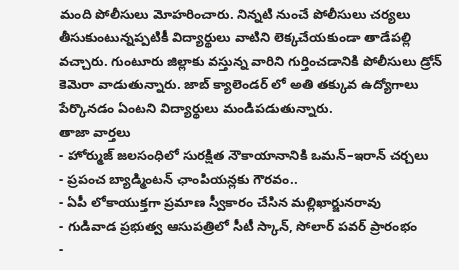మంది పోలీసులు మోహరించారు. నిన్నటి నుంచే పోలీసులు చర్యలు తీసుకుంటున్నప్పటికీ విద్యార్థులు వాటిని లెక్కచేయకుండా తాడేపల్లి వచ్చారు. గుంటూరు జిల్లాకు వస్తున్న వారిని గుర్తించడానికి పోలీసులు డ్రోన్ కెమెరా వాడుతున్నారు. జాబ్ క్యాలెండర్ లో అతి తక్కువ ఉద్యోగాలు పేర్కొనడం ఏంటని విద్యార్థులు మండిపడుతున్నారు.
తాజా వార్తలు
- హోర్ముజ్ జలసంధిలో సురక్షిత నౌకాయానానికి ఒమన్–ఇరాన్ చర్చలు
- ప్రపంచ బ్యాడ్మింటన్ ఛాంపియన్లకు గౌరవం..
- ఏపీ లోకాయుక్తగా ప్రమాణ స్వీకారం చేసిన మల్లిఖార్జునరావు
- గుడివాడ ప్రభుత్వ ఆసుపత్రిలో సీటీ స్కాన్, సోలార్ పవర్ ప్రారంభం
-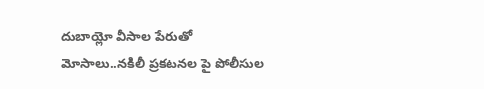దుబాయ్లో వీసాల పేరుతో మోసాలు..నకిలీ ప్రకటనల పై పోలీసుల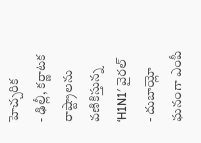హెచ్చరిక
- ఢిల్లీ, కర్ణాటక రాష్ట్రాలను వణికిస్తున్న ‘H1N1′ వైరల్
- దుబాయ్లో ఘనంగా ఎంపీ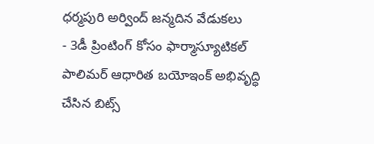ధర్మపురి అర్వింద్ జన్మదిన వేడుకలు
- 3డీ ప్రింటింగ్ కోసం ఫార్మాస్యూటికల్ పాలిమర్ ఆధారిత బయోఇంక్ అభివృద్ధి చేసిన బిట్స్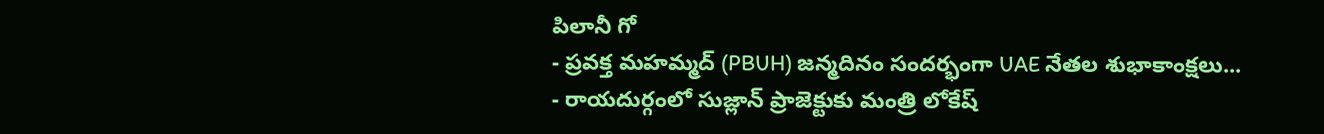పిలానీ గో
- ప్రవక్త మహమ్మద్ (PBUH) జన్మదినం సందర్భంగా UAE నేతల శుభాకాంక్షలు...
- రాయదుర్గంలో సుజ్లాన్ ప్రాజెక్టుకు మంత్రి లోకేష్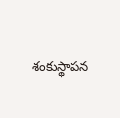శంకుస్థాపన